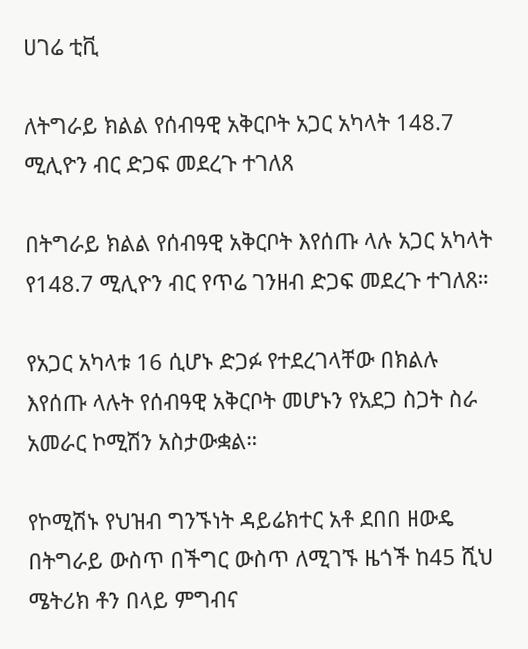ሀገሬ ቲቪ

ለትግራይ ክልል የሰብዓዊ አቅርቦት አጋር አካላት 148.7 ሚሊዮን ብር ድጋፍ መደረጉ ተገለጸ

በትግራይ ክልል የሰብዓዊ አቅርቦት እየሰጡ ላሉ አጋር አካላት የ148.7 ሚሊዮን ብር የጥሬ ገንዘብ ድጋፍ መደረጉ ተገለጸ።

የአጋር አካላቱ 16 ሲሆኑ ድጋፉ የተደረገላቸው በክልሉ እየሰጡ ላሉት የሰብዓዊ አቅርቦት መሆኑን የአደጋ ስጋት ስራ አመራር ኮሚሽን አስታውቋል።

የኮሚሽኑ የህዝብ ግንኙነት ዳይሬክተር አቶ ደበበ ዘውዴ በትግራይ ውስጥ በችግር ውስጥ ለሚገኙ ዜጎች ከ45 ሺህ ሜትሪክ ቶን በላይ ምግብና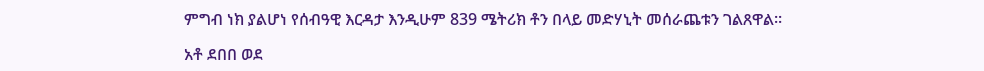ምግብ ነክ ያልሆነ የሰብዓዊ እርዳታ እንዲሁም 839 ሜትሪክ ቶን በላይ መድሃኒት መሰራጨቱን ገልጸዋል፡፡

አቶ ደበበ ወደ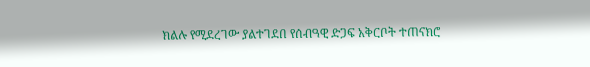ክልሉ የሚደረገው ያልተገደበ የሰብዓዊ ድጋፍ አቅርቦት ተጠናክሮ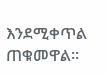እንደሚቀጥል ጠቁመዋል።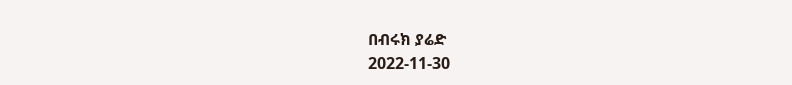በብሩክ ያሬድ
2022-11-30